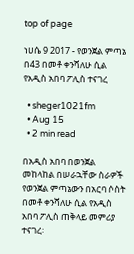top of page

ነሀሴ 9 2017 - የወንጀል ምጣኔ በ43 በመቶ ቀንሻለሁ ሲል የአዲስ አበባ ፖሊስ ተናገረ

  • sheger1021fm
  • Aug 15
  • 2 min read

በአዲስ አበባ በወንጀል መከላከል በሠራኋቸው ስራዎች የወንጀል ምጣኔውን በአርባ ሶስት በመቶ ቀንሻለሁ ሲል የአዲስ አበባ ፖሊስ ጠቅላይ መምሪያ ተናገረ፡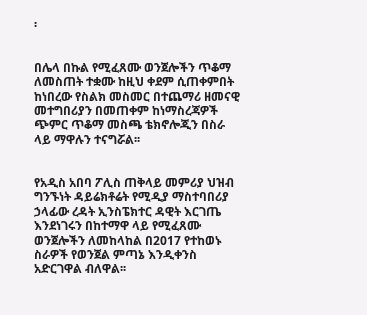፡


በሌላ በኩል የሚፈጸሙ ወንጀሎችን ጥቆማ ለመስጠት ተቋሙ ከዚህ ቀደም ሲጠቀምበት ከነበረው የስልክ መስመር በተጨማሪ ዘመናዊ መተግበሪያን በመጠቀም ከነማስረጃዎች ጭምር ጥቆማ መስጫ ቴክኖሎጂን በስራ ላይ ማዋሉን ተናግሯል፡፡


የአዲስ አበባ ፖሊስ ጠቅላይ መምሪያ ህዝብ ግንኙነት ዳይሬክቶሬት የሚዲያ ማስተባበሪያ ኃላፊው ረዳት ኢንስፔክተር ዳዊት እርገጤ እንደነገሩን በከተማዋ ላይ የሚፈጸሙ ወንጀሎችን ለመከላከል በ2017 የተከወኑ ስራዎች የወንጀል ምጣኔ እንዲቀንስ አድርገዋል ብለዋል፡፡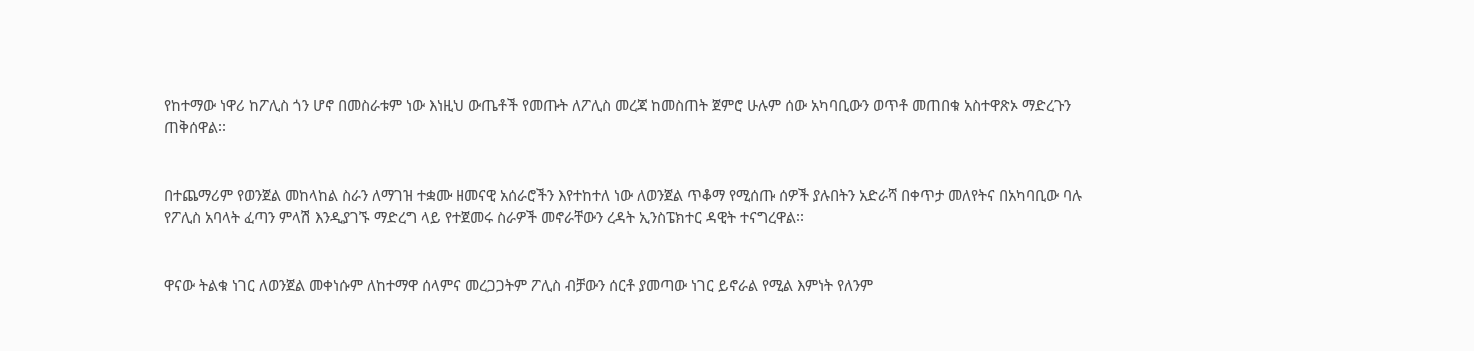የከተማው ነዋሪ ከፖሊስ ጎን ሆኖ በመስራቱም ነው እነዚህ ውጤቶች የመጡት ለፖሊስ መረጃ ከመስጠት ጀምሮ ሁሉም ሰው አካባቢውን ወጥቶ መጠበቁ አስተዋጽኦ ማድረጉን ጠቅሰዋል፡፡


በተጨማሪም የወንጀል መከላከል ስራን ለማገዝ ተቋሙ ዘመናዊ አሰራሮችን እየተከተለ ነው ለወንጀል ጥቆማ የሚሰጡ ሰዎች ያሉበትን አድራሻ በቀጥታ መለየትና በአካባቢው ባሉ የፖሊስ አባላት ፈጣን ምላሽ እንዲያገኙ ማድረግ ላይ የተጀመሩ ስራዎች መኖራቸውን ረዳት ኢንስፔክተር ዳዊት ተናግረዋል፡፡


ዋናው ትልቁ ነገር ለወንጀል መቀነሱም ለከተማዋ ሰላምና መረጋጋትም ፖሊስ ብቻውን ሰርቶ ያመጣው ነገር ይኖራል የሚል እምነት የለንም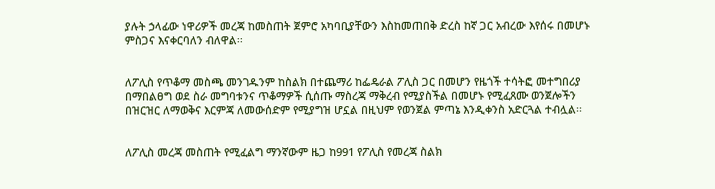ያሉት ኃላፊው ነዋሪዎች መረጃ ከመስጠት ጀምሮ አካባቢያቸውን እስከመጠበቅ ድረስ ከኛ ጋር አብረው እየሰሩ በመሆኑ ምስጋና እናቀርባለን ብለዋል፡፡


ለፖሊስ የጥቆማ መስጫ መንገዱንም ከስልክ በተጨማሪ ከፌዴራል ፖሊስ ጋር በመሆን የዜጎች ተሳትፎ መተግበሪያ በማበልፀግ ወደ ስራ መግባቱንና ጥቆማዎች ሲሰጡ ማስረጃ ማቅረብ የሚያስችል በመሆኑ የሚፈጸሙ ወንጀሎችን በዝርዝር ለማወቅና እርምጃ ለመውሰድም የሚያግዝ ሆኗል በዚህም የወንጀል ምጣኔ እንዲቀንስ አድርጓል ተብሏል፡፡


ለፖሊስ መረጃ መስጠት የሚፈልግ ማንኛውም ዜጋ ከ991 የፖሊስ የመረጃ ስልክ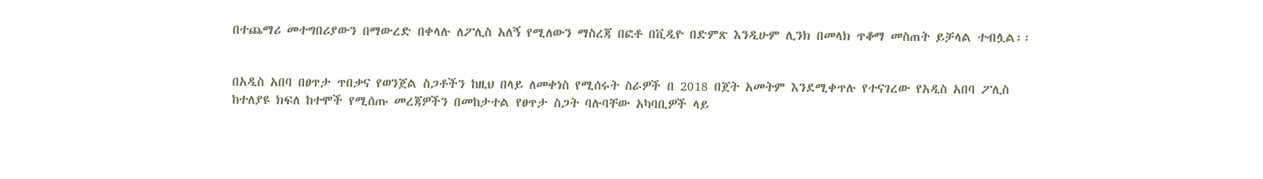በተጨማሪ መተግበሪያውን በማውረድ በቀላሉ ለፖሊስ አለኝ የሚለውን ማስረጃ በፎቶ በቪዲዮ በድምጽ እንዲሁም ሊንክ በመላክ ጥቆማ መስጠት ይቻላል ተብሏል፡፡


በአዲስ አበባ በፀጥታ ጥበቃና የወንጀል ስጋቶችን ከዚህ በላይ ለመቀነስ የሚሰሩት ስራዎች በ 2018 በጀት አመትም እንደሚቀጥሉ የተናገረው የአዲስ አበባ ፖሊስ ከተለያዩ ክፍለ ከተሞች የሚሰጡ መረጃዎችን በመከታተል የፀጥታ ስጋት ባሉባቸው አካባቢዎች ላይ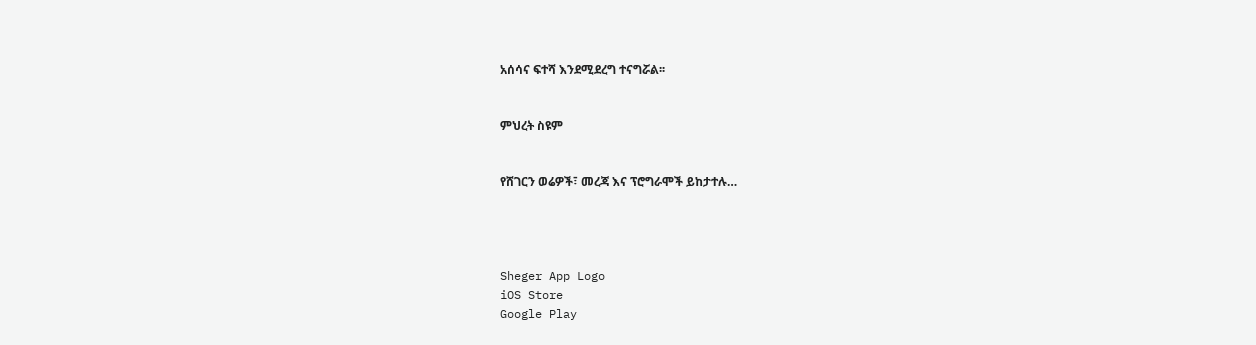አሰሳና ፍተሻ እንደሚደረግ ተናግሯል፡፡


ምህረት ስዩም


የሸገርን ወሬዎች፣ መረጃ እና ፕሮግራሞች ይከታተሉ…




Sheger App Logo
iOS Store
Google Play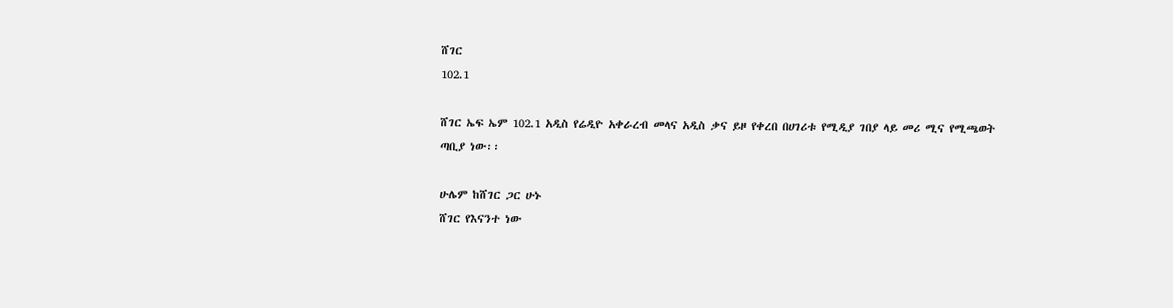ሸገር
102.1

ሸገር ኤፍ ኤም 102.1 አዲስ የሬዲዮ አቀራረብ መላና አዲስ ቃና ይዞ የቀረበ በሀገሪቱ የሚዲያ ገበያ ላይ መሪ ሚና የሚጫወት ጣቢያ ነው፡፡

ሁሌም ከሸገር ጋር ሁኑ
ሸገር የእናንተ ነው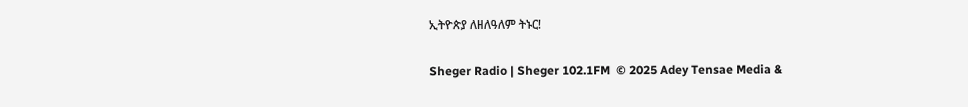ኢትዮጵያ ለዘለዓለም ትኑር!

Sheger Radio | Sheger 102.1FM  © 2025 Adey Tensae Media &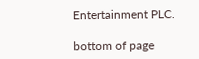Entertainment PLC.

bottom of page